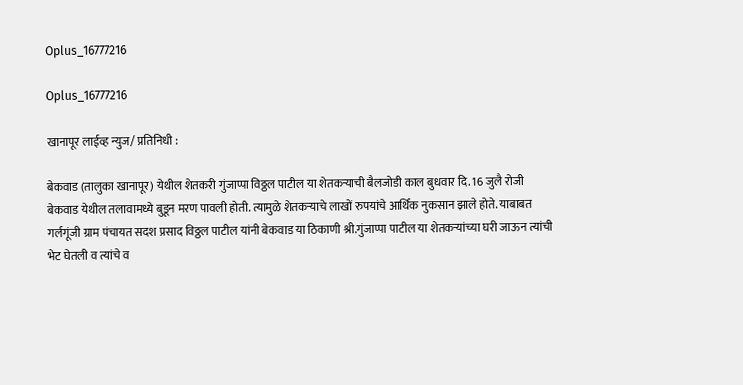Oplus_16777216

Oplus_16777216

खानापूर लाईव्ह न्युज/ प्रतिनिधी :

बेकवाड (तालुका खानापूर) येथील शेतकरी गुंजाप्पा विठ्ठल पाटील या शेतकऱ्याची बैलजोडी काल बुधवार दि. 16 जुलै रोजी बेकवाड येथील तलावामध्ये बुडून मरण पावली होती. त्यामुळे शेतकऱ्याचे लाखों रुपयांचे आर्थिक नुकसान झाले होते. याबाबत गर्लगूंजी ग्राम पंचायत सदश प्रसाद विठ्ठल पाटील यांनी बेकवाड या ठिकाणी श्री.गुंजाप्पा पाटील या शेतकऱ्यांच्या घरी जाऊन त्यांची भेट घेतली व त्यांचे व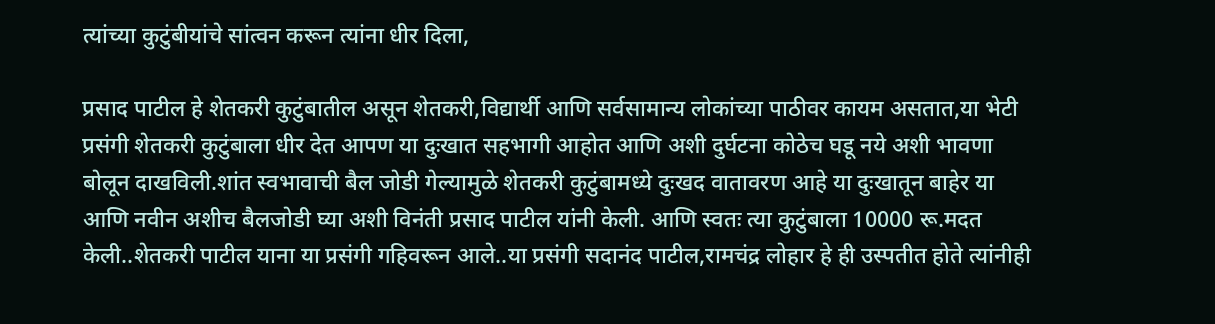त्यांच्या कुटुंबीयांचे सांत्वन करून त्यांना धीर दिला,

प्रसाद पाटील हे शेतकरी कुटुंबातील असून शेतकरी,विद्यार्थी आणि सर्वसामान्य लोकांच्या पाठीवर कायम असतात,या भेटी प्रसंगी शेतकरी कुटुंबाला धीर देत आपण या दुःखात सहभागी आहोत आणि अशी दुर्घटना कोठेच घडू नये अशी भावणा बोलून दाखविली.शांत स्वभावाची बैल जोडी गेल्यामुळे शेतकरी कुटुंबामध्ये दुःखद वातावरण आहे या दुःखातून बाहेर या आणि नवीन अशीच बैलजोडी घ्या अशी विनंती प्रसाद पाटील यांनी केली. आणि स्वतः त्या कुटुंबाला 10000 रू.मदत केली..शेतकरी पाटील याना या प्रसंगी गहिवरून आले..या प्रसंगी सदानंद पाटील,रामचंद्र लोहार हे ही उस्पतीत होते त्यांनीही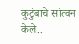कुटुंबाचे सांत्वन केले..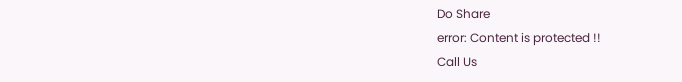Do Share
error: Content is protected !!
Call Us